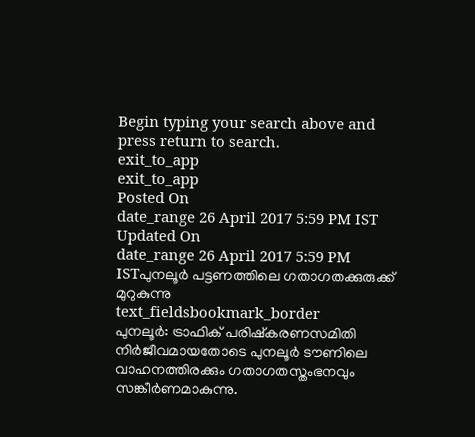Begin typing your search above and press return to search.
exit_to_app
exit_to_app
Posted On
date_range 26 April 2017 5:59 PM IST Updated On
date_range 26 April 2017 5:59 PM ISTപുനലൂർ പട്ടണത്തിലെ ഗതാഗതക്കുരുക്ക് മുറുകുന്നു
text_fieldsbookmark_border
പുനലൂർ: ട്രാഫിക് പരിഷ്കരണസമിതി നിർജീവമായതോടെ പുനലൂർ ടൗണിലെ വാഹനത്തിരക്കും ഗതാഗതസ്തംഭനവും സങ്കീർണമാകുന്നു.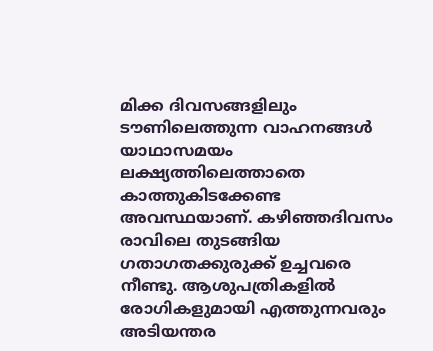മിക്ക ദിവസങ്ങളിലും ടൗണിലെത്തുന്ന വാഹനങ്ങൾ യാഥാസമയം ലക്ഷ്യത്തിലെത്താതെ കാത്തുകിടക്കേണ്ട അവസ്ഥയാണ്. കഴിഞ്ഞദിവസം രാവിലെ തുടങ്ങിയ ഗതാഗതക്കുരുക്ക് ഉച്ചവരെ നീണ്ടു. ആശുപത്രികളിൽ രോഗികളുമായി എത്തുന്നവരും അടിയന്തര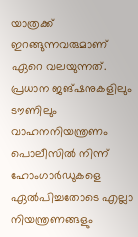യാത്രക്ക് ഇറങ്ങുന്നവരുമാണ് ഏറെ വലയുന്നത്. പ്രധാന ജങ്ഷനുകളിലും ടൗണിലും വാഹനനിയന്ത്രണം പൊലീസിൽ നിന്ന് ഹോംഗാർഡുകളെ ഏൽപിച്ചതോടെ എല്ലാ നിയന്ത്രണങ്ങളും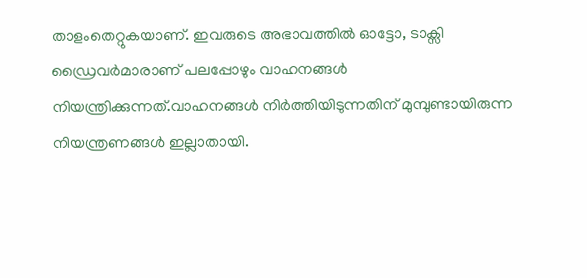താളംതെറ്റുകയാണ്. ഇവരുടെ അഭാവത്തിൽ ഓട്ടോ, ടാക്സി ഡ്രൈവർമാരാണ് പലപ്പോഴും വാഹനങ്ങൾ നിയന്ത്രിക്കുന്നത്.വാഹനങ്ങൾ നിർത്തിയിടുന്നതിന് മുമ്പുണ്ടായിരുന്ന നിയന്ത്രണങ്ങൾ ഇല്ലാതായി.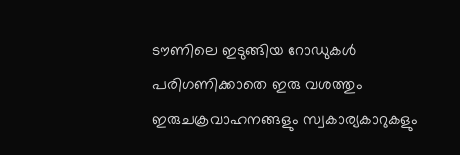ടൗണിലെ ഇടുങ്ങിയ റോഡുകൾ പരിഗണിക്കാതെ ഇരു വശത്തും ഇരുചക്രവാഹനങ്ങളും സ്വകാര്യകാറുകളും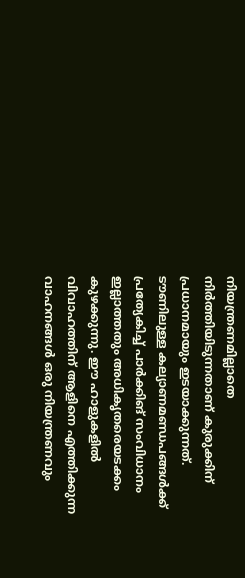നിയന്ത്രണമില്ലാതെ നിർത്തിയിടുന്നതാണ് കുരുക്കിന് പ്രധാനമായും ഇടയാക്കുന്നത്. ടൗണിലുള്ള കല്യാണമണ്ഡപങ്ങൾക്ക് പ്രത്യേകിച്ച് പാർക്കിങ് സംവിധാനം ഇല്ലാത്തതും അധികൃതരെയടക്കം കുഴക്കുന്നു. ഈ ഹാളുകളിൽ വിവാഹത്തിന് ആളിനെ എത്തിക്കുന്ന വാഹനങ്ങൾ ഒരു നിയന്ത്രണവും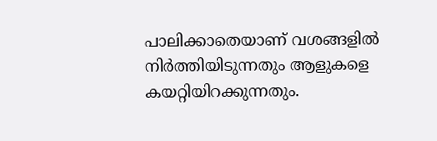പാലിക്കാതെയാണ് വശങ്ങളിൽ നിർത്തിയിടുന്നതും ആളുകളെ കയറ്റിയിറക്കുന്നതും.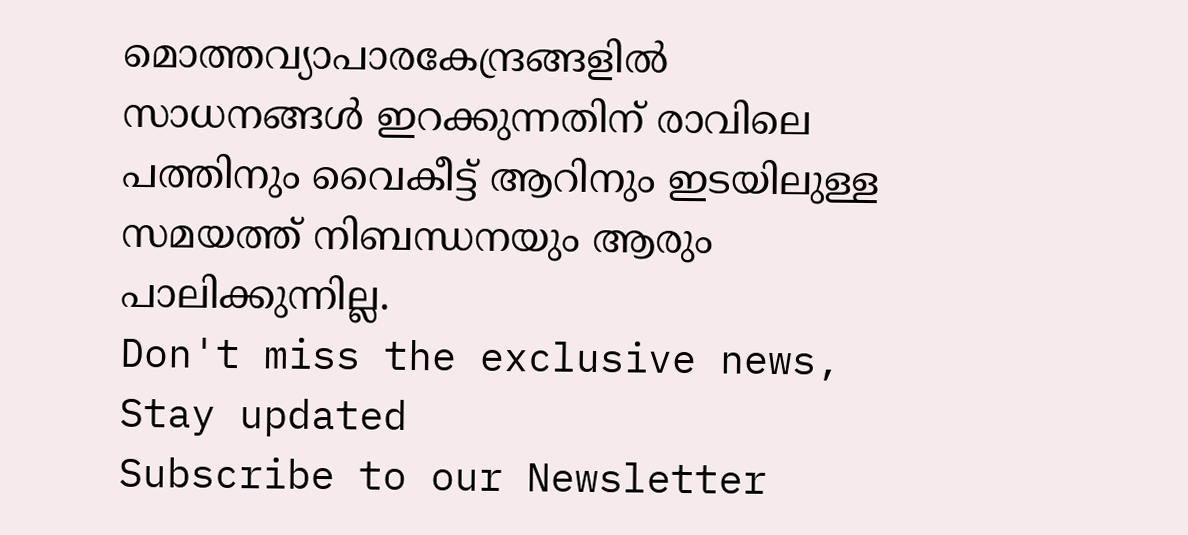മൊത്തവ്യാപാരകേന്ദ്രങ്ങളിൽ സാധനങ്ങൾ ഇറക്കുന്നതിന് രാവിലെ പത്തിനും വൈകീട്ട് ആറിനും ഇടയിലുള്ള സമയത്ത് നിബന്ധനയും ആരും പാലിക്കുന്നില്ല.
Don't miss the exclusive news, Stay updated
Subscribe to our Newsletter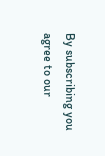By subscribing you agree to our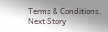Terms & Conditions.
Next Story